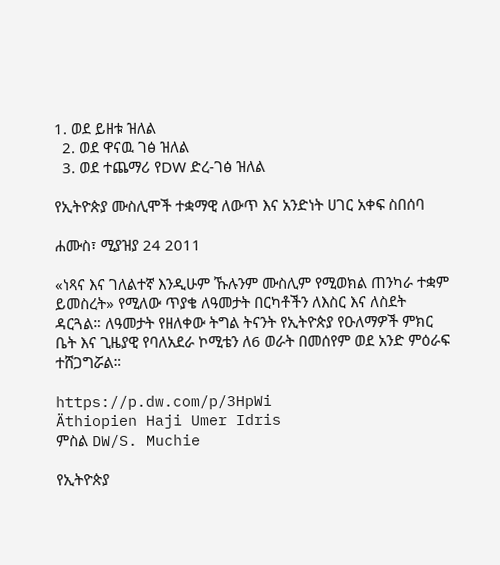1. ወደ ይዘቱ ዝለል
  2. ወደ ዋናዉ ገፅ ዝለል
  3. ወደ ተጨማሪ የDW ድረ-ገፅ ዝለል

የኢትዮጵያ ሙስሊሞች ተቋማዊ ለውጥ እና አንድነት ሀገር አቀፍ ስበሰባ

ሐሙስ፣ ሚያዝያ 24 2011

«ነጻና እና ገለልተኛ እንዲሁም ኹሉንም ሙስሊም የሚወክል ጠንካራ ተቋም ይመስረት» የሚለው ጥያቄ ለዓመታት በርካቶችን ለእስር እና ለስደት ዳርጓል። ለዓመታት የዘለቀው ትግል ትናንት የኢትዮጵያ የዑለማዎች ምክር ቤት እና ጊዜያዊ የባለአደራ ኮሚቴን ለ6 ወራት በመሰየም ወደ አንድ ምዕራፍ ተሸጋግሯል።

https://p.dw.com/p/3HpWi
Äthiopien Haji Umer Idris
ምስል DW/S. Muchie

የኢትዮጵያ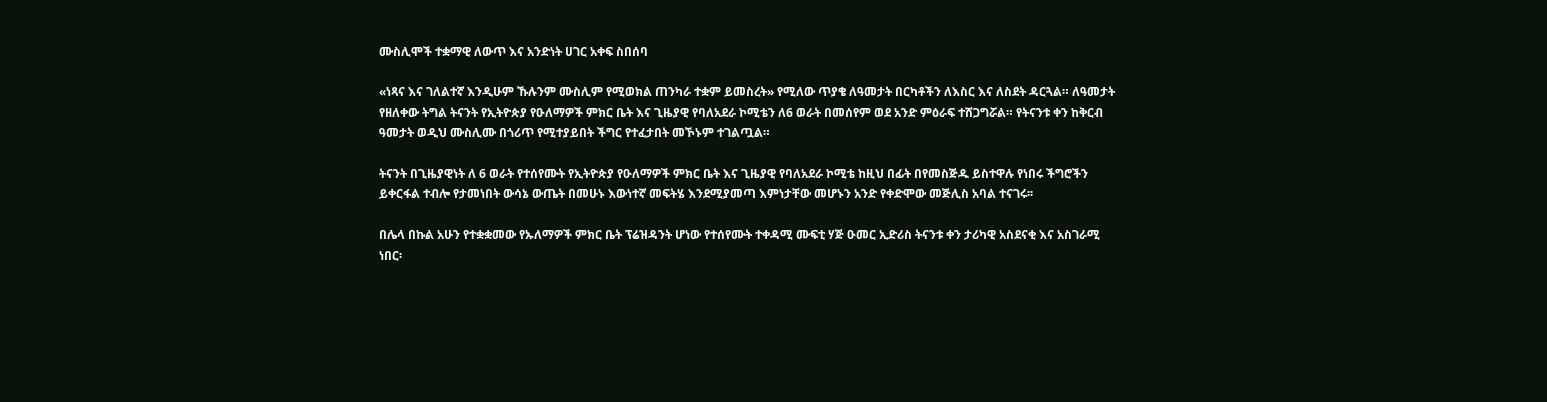ሙስሊሞች ተቋማዊ ለውጥ እና አንድነት ሀገር አቀፍ ስበሰባ

«ነጻና እና ገለልተኛ እንዲሁም ኹሉንም ሙስሊም የሚወክል ጠንካራ ተቋም ይመስረት» የሚለው ጥያቄ ለዓመታት በርካቶችን ለእስር እና ለስደት ዳርጓል። ለዓመታት የዘለቀው ትግል ትናንት የኢትዮጵያ የዑለማዎች ምክር ቤት እና ጊዜያዊ የባለአደራ ኮሚቴን ለ6 ወራት በመሰየም ወደ አንድ ምዕራፍ ተሸጋግሯል። የትናንቱ ቀን ከቅርብ ዓመታት ወዲህ ሙስሊሙ በጎሪጥ የሚተያይበት ችግር የተፈታበት መኾኑም ተገልጧል።

ትናንት በጊዜያዊነት ለ 6 ወራት የተሰየሙት የኢትዮጵያ የዑለማዎች ምክር ቤት እና ጊዜያዊ የባለአደራ ኮሚቴ ከዚህ በፊት በየመስጅዱ ይስተዋሉ የነበሩ ችግሮችን ይቀርፋል ተብሎ የታመነበት ውሳኔ ውጤት በመሁኑ እውነተኛ መፍትሄ እንደሚያመጣ እምነታቸው መሆኑን አንድ የቀድሞው መጅሊስ አባል ተናገሩ፡፡

በሌላ በኩል አሁን የተቋቋመው የኡለማዎች ምክር ቤት ፕሬዝዳንት ሆነው የተሰየሙት ተቀዳሚ ሙፍቲ ሃጅ ዑመር ኢድሪስ ትናንቱ ቀን ታሪካዊ አስደናቂ እና አስገራሚ ነበር፡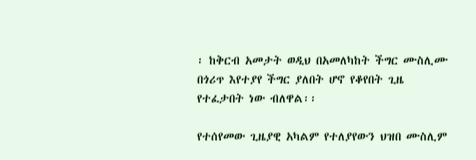፡ ከቅርብ አመታት ወዲህ በአመለካከት ችግር ሙስሊሙ በጎሪጥ እየተያየ ችግር ያለበት ሆኖ የቆየበት ጊዜ የተፈታበት ነው ብለዋል፡፡

የተሰየመው ጊዜያዊ አካልም የተለያየውን ህዝበ ሙስሊም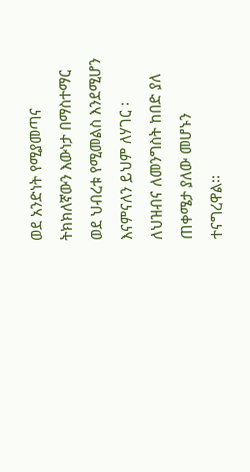ወደ አንድነት የሚያመጣና ትክክለኛውን እውነታ በማስተማር ወደ ህብረቱ የሚመልስ እንደሚሆን እናምናለን ይህም ለሃገር ፡ ለህዝብና ለመንግስት ከበድ ያለ ጠቀሜታ ያለው መሆኑን ተናግረዋል፡፡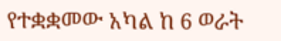የተቋቋመው አካል ከ 6 ወራት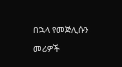በኋላ የመጅሊሱን መሪዎች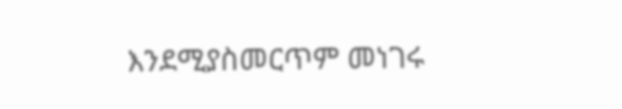እንደሚያስመርጥም መነገሩ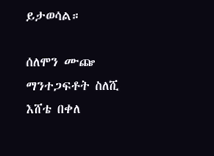ይታወሳል።

ሰለሞን ሙጬ
ማንተጋፍቶት ስለሺ
እሸቴ በቀለ